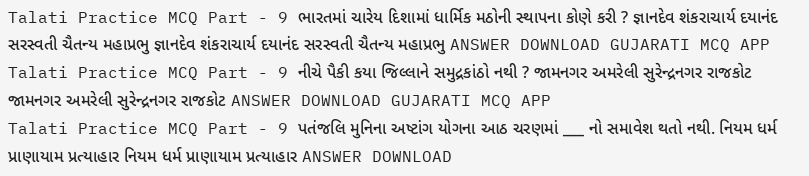Talati Practice MCQ Part - 9 ભારતમાં ચારેય દિશામાં ધાર્મિક મઠોની સ્થાપના કોણે કરી ? જ્ઞાનદેવ શંકરાચાર્ય દયાનંદ સરસ્વતી ચૈતન્ય મહાપ્રભુ જ્ઞાનદેવ શંકરાચાર્ય દયાનંદ સરસ્વતી ચૈતન્ય મહાપ્રભુ ANSWER DOWNLOAD GUJARATI MCQ APP
Talati Practice MCQ Part - 9 નીચે પૈકી કયા જિલ્લાને સમુદ્રકાંઠો નથી ? જામનગર અમરેલી સુરેન્દ્રનગર રાજકોટ જામનગર અમરેલી સુરેન્દ્રનગર રાજકોટ ANSWER DOWNLOAD GUJARATI MCQ APP
Talati Practice MCQ Part - 9 પતંજલિ મુનિના અષ્ટાંગ યોગના આઠ ચરણમાં ___ નો સમાવેશ થતો નથી. નિયમ ધર્મ પ્રાણાયામ પ્રત્યાહાર નિયમ ધર્મ પ્રાણાયામ પ્રત્યાહાર ANSWER DOWNLOAD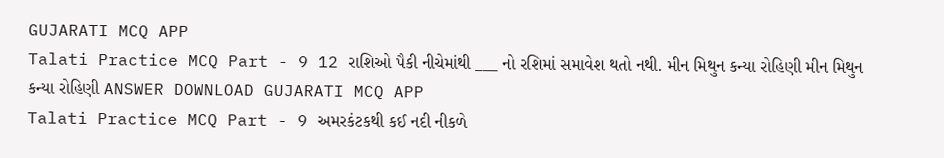GUJARATI MCQ APP
Talati Practice MCQ Part - 9 12 રાશિઓ પૈકી નીચેમાંથી ___ નો રશિમાં સમાવેશ થતો નથી. મીન મિથુન કન્યા રોહિણી મીન મિથુન કન્યા રોહિણી ANSWER DOWNLOAD GUJARATI MCQ APP
Talati Practice MCQ Part - 9 અમરકંટકથી કઈ નદી નીકળે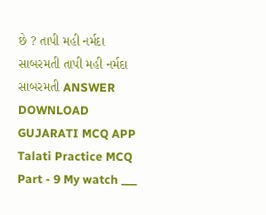છે ? તાપી મહી નર્મદા સાબરમતી તાપી મહી નર્મદા સાબરમતી ANSWER DOWNLOAD GUJARATI MCQ APP
Talati Practice MCQ Part - 9 My watch ___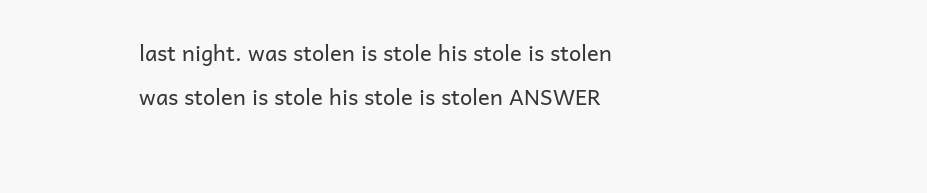last night. was stolen is stole his stole is stolen was stolen is stole his stole is stolen ANSWER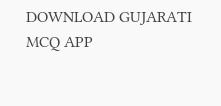DOWNLOAD GUJARATI MCQ APP